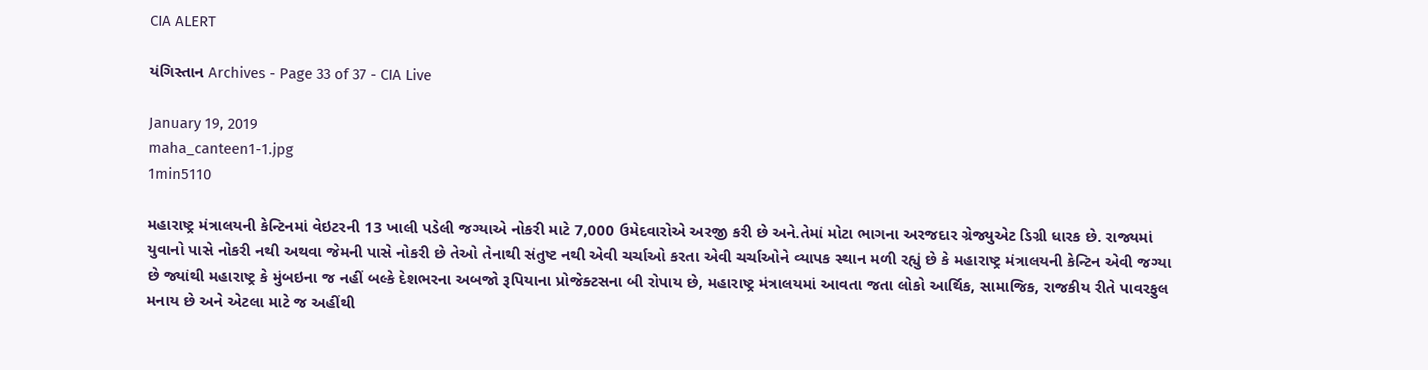CIA ALERT

યંગિસ્તાન Archives - Page 33 of 37 - CIA Live

January 19, 2019
maha_canteen1-1.jpg
1min5110

મહારાષ્ટ્ર મંત્રાલયની કેન્ટિનમાં વેઇટરની 13 ખાલી પડેલી જગ્યાએ નોકરી માટે 7,000 ઉમેદવારોએ અરજી કરી છે અને.તેમાં મોટા ભાગના અરજદાર ગ્રેજ્યુએટ ડિગ્રી ધારક છે. રાજ્યમાં યુવાનો પાસે નોકરી નથી અથવા જેમની પાસે નોકરી છે તેઓ તેનાથી સંતુષ્ટ નથી એવી ચર્ચાઓ કરતા એવી ચર્ચાઓને વ્યાપક સ્થાન મળી રહ્યું છે કે મહારાષ્ટ્ર મંત્રાલયની કેન્ટિન એવી જગ્યા છે જ્યાંથી મહારાષ્ટ્ર કે મુંબઇના જ નહીં બલ્કે દેશભરના અબજો રૂપિયાના પ્રોજેક્ટસના બી રોપાય છે, મહારાષ્ટ્ર મંત્રાલયમાં આવતા જતા લોકો આર્થિક, સામાજિક, રાજકીય રીતે પાવરફુલ મનાય છે અને એટલા માટે જ અહીંથી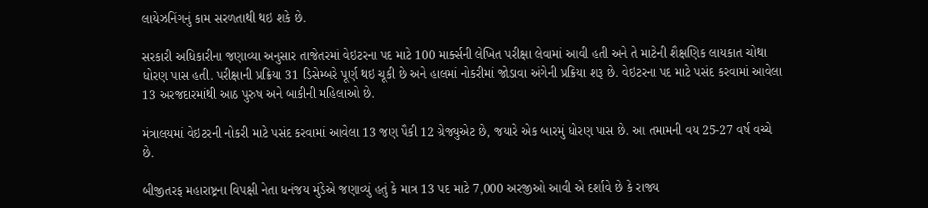લાયેઝનિંગનું કામ સરળતાથી થઇ શકે છે.

સરકારી અધિકારીના જણાવ્યા અનુસાર તાજેતરમાં વેઇટરના પદ માટે 100 માર્ક્સની લેખિત પરીક્ષા લેવામાં આવી હતી અને તે માટેની શૈક્ષણિક લાયકાત ચોથા ધોરણ પાસ હતી. પરીક્ષાની પ્રક્રિયા 31 ડિસેમ્બરે પૂર્ણ થઇ ચૂકી છે અને હાલમાં નોકરીમાં જોડાવા અંગેની પ્રક્રિયા શરૂ છે. વેઇટરના પદ માટે પસંદ કરવામાં આવેલા 13 અરજદારમાંથી આઠ પુરુષ અને બાકીની મહિલાઓ છે.

મંત્રાલયમાં વેઇટરની નોકરી માટે પસંદ કરવામાં આવેલા 13 જણ પૈકી 12 ગ્રેજ્યુએટ છે, જયારે એક બારમું ધોરણ પાસ છે. આ તમામની વય 25-27 વર્ષ વચ્ચે છે.

બીજીતરફ મહારાષ્ટ્રના વિપક્ષી નેતા ધનંજય મુંડેએ જણાવ્યું હતું કે માત્ર 13 પદ માટે 7,000 અરજીઓ આવી એ દર્શાવે છે કે રાજ્ય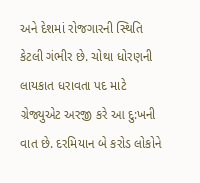અને દેશમાં રોજગારની સ્થિતિ કેટલી ગંભીર છે. ચોથા ધોરણની લાયકાત ધરાવતા પદ માટે ગ્રેજ્યુએટ અરજી કરે આ દુ:ખની વાત છે. દરમિયાન બે કરોડ લોકોને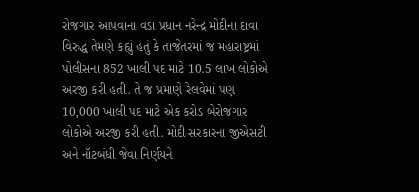રોજગાર આપવાના વડા પ્રધાન નરેન્દ્ર મોદીના દાવા વિરુદ્ધ તેમણે કહ્યું હતું કે તાજેતરમાં જ મહારાષ્ટ્રમાં પોલીસના 852 ખાલી પદ માટે 10.5 લાખ લોકોએ અરજી કરી હતી. તે જ પ્રમાણે રેલવેમાં પણ 10,000 ખાલી પદ માટે એક કરોડ બેરોજગાર લોકોએ અરજી કરી હતી. મોદી સરકારના જીએસટી અને નૉટબંધી જેવા નિર્ણયને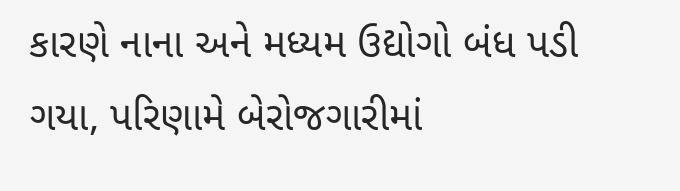કારણે નાના અને મધ્યમ ઉદ્યોગો બંધ પડી ગયા, પરિણામે બેરોજગારીમાં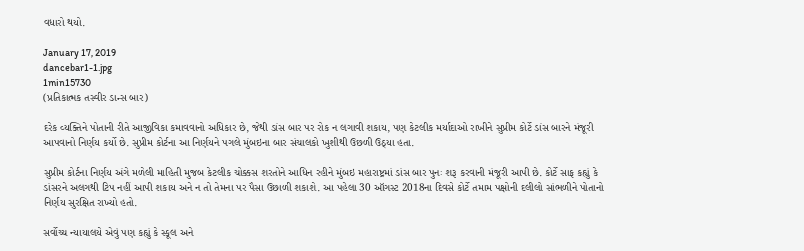વધારો થયો.

January 17, 2019
dancebar1-1.jpg
1min15730
(પ્રતિકાત્મક તસ્વીર ડાન્સ બાર)

દરેક વ્યક્તિને પોતાની રીતે આજીવિકા કમાવવાનો અધિકાર છે, જેથી ડાંસ બાર પર રોક ન લગાવી શકાય, પણ કેટલીક મર્યાદાઓ રાખીને સુપ્રીમ કોર્ટે ડાંસ બારને મંજૂરી આપવાનો નિર્ણય કર્યો છે. સુપ્રીમ કોર્ટના આ નિર્ણયને પગલે મુંબઇના બાર સંચાલકો ખુશીથી ઉછળી ઉઠ્યા હતા.

સુપ્રીમ કોર્ટના નિર્ણય અંગે મળેલી માહિતી મુજબ કેટલીક ચોક્કસ શરતોને આધિન રહીને મુંબઇ મહારાષ્ટ્રમાં ડાંસ બાર પુનઃ શરૂ કરવાની મંજૂરી આપી છે. કોર્ટે સાફ કહ્યું કે ડાંસરને અલગથી ટિપ નહીં આપી શકાય અને ન તો તેમના પર પૈસા ઉછાળી શકાશે. આ પહેલા 30 ઑગસ્ટ 2018ના દિવસે કોર્ટે તમામ પક્ષોની દલીલો સાંભળીને પોતાનો નિર્ણય સુરક્ષિત રાખ્યો હતો.

સર્વોચ્ચ ન્યાયાલયે એવું પણ કહ્યું કે સ્કૂલ અને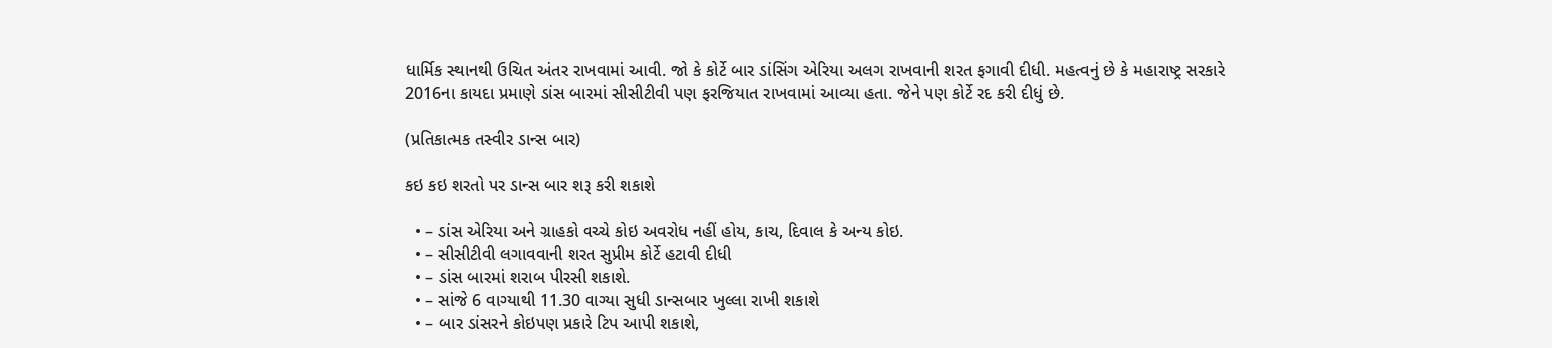ધાર્મિક સ્થાનથી ઉચિત અંતર રાખવામાં આવી. જો કે કોર્ટે બાર ડાંસિંગ એરિયા અલગ રાખવાની શરત ફગાવી દીધી. મહત્વનું છે કે મહારાષ્ટ્ર સરકારે 2016ના કાયદા પ્રમાણે ડાંસ બારમાં સીસીટીવી પણ ફરજિયાત રાખવામાં આવ્યા હતા. જેને પણ કોર્ટે રદ કરી દીધું છે.

(પ્રતિકાત્મક તસ્વીર ડાન્સ બાર)

કઇ કઇ શરતો પર ડાન્સ બાર શરૂ કરી શકાશે

  • – ડાંસ એરિયા અને ગ્રાહકો વચ્ચે કોઇ અવરોધ નહીં હોય, કાચ, દિવાલ કે અન્ય કોઇ.
  • – સીસીટીવી લગાવવાની શરત સુપ્રીમ કોર્ટે હટાવી દીધી
  • – ડાંસ બારમાં શરાબ પીરસી શકાશે.
  • – સાંજે 6 વાગ્યાથી 11.30 વાગ્યા સુધી ડાન્સબાર ખુલ્લા રાખી શકાશે
  • – બાર ડાંસરને કોઇપણ પ્રકારે ટિપ આપી શકાશે,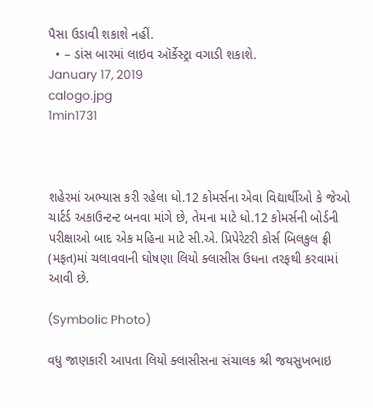પૈસા ઉડાવી શકાશે નહીં.
  • – ડાંસ બારમાં લાઇવ ઑર્કેસ્ટ્રા વગાડી શકાશે.
January 17, 2019
calogo.jpg
1min1731



શહેરમાં અભ્યાસ કરી રહેલા ધો.12 કોમર્સના એવા વિદ્યાર્થીઓ કે જેઓ ચાર્ટર્ડ અકાઉન્ટન્ટ બનવા માંગે છે, તેમના માટે ધો.12 કોમર્સની બોર્ડની પરીક્ષાઓ બાદ એક મહિના માટે સી.એ. પ્રિપેરેટરી કોર્સ બિલકુલ ફ્રી (મફત)માં ચલાવવાની ઘોષણા લિયો ક્લાસીસ ઉધના તરફથી કરવામાં આવી છે.

(Symbolic Photo)

વધુ જાણકારી આપતા લિયો ક્લાસીસના સંચાલક શ્રી જયસુખભાઇ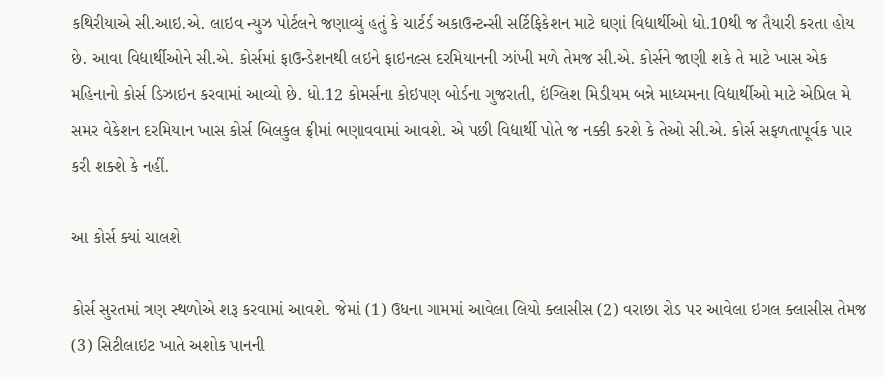કથિરીયાએ સી.આઇ.એ. લાઇવ ન્યુઝ પોર્ટલને જણાવ્યું હતું કે ચાર્ટર્ડ અકાઉન્ટન્સી સર્ટિફિકેશન માટે ઘણાં વિદ્યાર્થીઓ ધો.10થી જ તૈયારી કરતા હોય છે. આવા વિદ્યાર્થીઓને સી.એ. કોર્સમાં ફાઉન્ડેશનથી લઇને ફાઇનલ્સ દરમિયાનની ઝાંખી મળે તેમજ સી.એ. કોર્સને જાણી શકે તે માટે ખાસ એક મહિનાનો કોર્સ ડિઝાઇન કરવામાં આવ્યો છે. ધો.12 કોમર્સના કોઇપણ બોર્ડના ગુજરાતી, ઇંગ્લિશ મિડીયમ બન્ને માધ્યમના વિદ્યાર્થીઓ માટે એપ્રિલ મે સમર વેકેશન દરમિયાન ખાસ કોર્સ બિલકુલ ફ્રીમાં ભણાવવામાં આવશે. એ પછી વિદ્યાર્થી પોતે જ નક્કી કરશે કે તેઓ સી.એ. કોર્સ સફળતાપૂર્વક પાર કરી શક્શે કે નહીં.

આ કોર્સ ક્યાં ચાલશે

કોર્સ સુરતમાં ત્રણ સ્થળોએ શરૂ કરવામાં આવશે. જેમાં (1) ઉધના ગામમાં આવેલા લિયો ક્લાસીસ (2) વરાછા રોડ પર આવેલા ઇગલ ક્લાસીસ તેમજ (3) સિટીલાઇટ ખાતે અશોક પાનની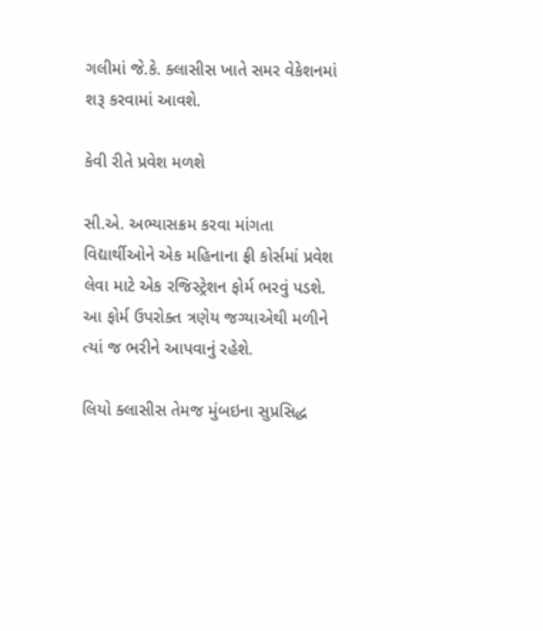ગલીમાં જે.કે. ક્લાસીસ ખાતે સમર વેકેશનમાં શરૂ કરવામાં આવશે.

કેવી રીતે પ્રવેશ મળશે

સી.એ. અભ્યાસક્રમ કરવા માંગતા વિદ્યાર્થીઓને એક મહિનાના ફ્રી કોર્સમાં પ્રવેશ લેવા માટે એક રજિસ્ટ્રેશન ફોર્મ ભરવું પડશે. આ ફોર્મ ઉપરોક્ત ત્રણેય જગ્યાએથી મળીને ત્યાં જ ભરીને આપવાનું રહેશે.

લિયો ક્લાસીસ તેમજ મુંબઇના સુપ્રસિદ્ધ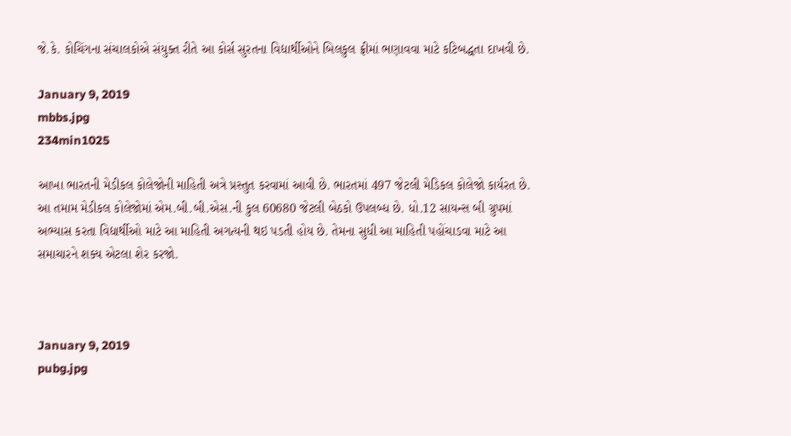જે.કે. કોચિંગના સંચાલકોએ સંયુક્ત રીતે આ કોર્સ સુરતના વિદ્યાર્થીઓને બિલકુલ ફ્રીમાં ભણાવવા માટે કટિબદ્ધતા દાખવી છે.

January 9, 2019
mbbs.jpg
234min1025

આખા ભારતની મેડીકલ કોલેજોની માહિતી અત્રે પ્રસ્તુત કરવામાં આવી છે. ભારતમાં 497 જેટલી મેડિકલ કોલેજો કાર્યરત છે. આ તમામ મેડીકલ કોલેજોમાં એમ.બી.બી.એસ.ની કુલ 60680 જેટલી બેઠકો ઉપલબ્ધ છે. ધો.12 સાયન્સ બી ગ્રુપમાં અભ્યાસ કરતા વિદ્યાર્થીઓ માટે આ માહિતી અગત્યની થઇ પડતી હોય છે. તેમના સુધી આ માહિતી પહોંચાડવા માટે આ સમાચારને શક્ય એટલા શેર કરજો.



January 9, 2019
pubg.jpg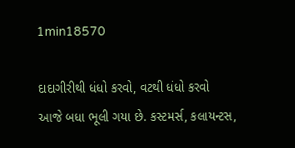1min18570

દાદાગીરીથી ધંધો કરવો, વટથી ધંધો કરવો આજે બધા ભૂલી ગયા છે. કસ્ટમર્સ, કલાયન્ટસ,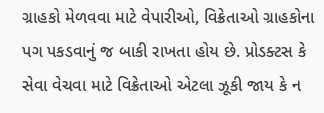ગ્રાહકો મેળવવા માટે વેપારીઓ, વિક્રેતાઓ ગ્રાહકોના પગ પકડવાનું જ બાકી રાખતા હોય છે. પ્રોડક્ટસ કે સેવા વેચવા માટે વિક્રેતાઓ એટલા ઝૂકી જાય કે ન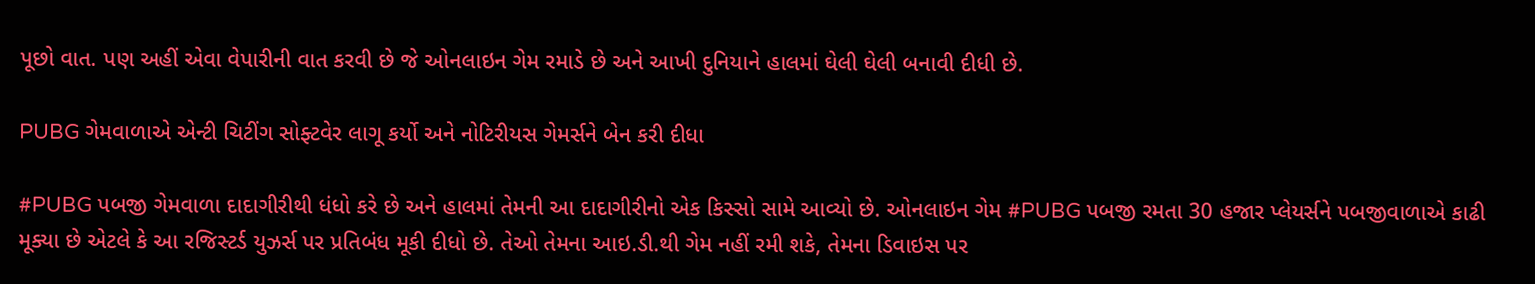પૂછો વાત. પણ અહીં એવા વેપારીની વાત કરવી છે જે ઓનલાઇન ગેમ રમાડે છે અને આખી દુનિયાને હાલમાં ઘેલી ઘેલી બનાવી દીધી છે.

PUBG ગેમવાળાએ એન્ટી ચિટીંગ સોફ્ટવેર લાગૂ કર્યો અને નોટિરીયસ ગેમર્સને બેન કરી દીધા

#PUBG પબજી ગેમવાળા દાદાગીરીથી ધંધો કરે છે અને હાલમાં તેમની આ દાદાગીરીનો એક કિસ્સો સામે આવ્યો છે. ઓનલાઇન ગેમ #PUBG પબજી રમતા 30 હજાર પ્લેયર્સને પબજીવાળાએ કાઢી મૂક્યા છે એટલે કે આ રજિસ્ટર્ડ યુઝર્સ પર પ્રતિબંધ મૂકી દીધો છે. તેઓ તેમના આઇ.ડી.થી ગેમ નહીં રમી શકે, તેમના ડિવાઇસ પર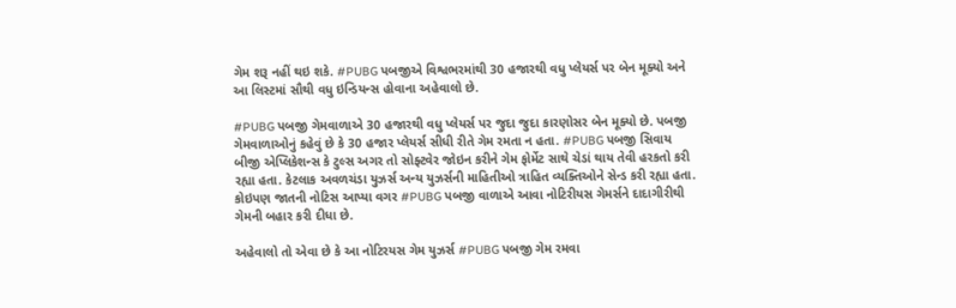ગેમ શરૂ નહીં થઇ શકે. #PUBG પબજીએ વિશ્વભરમાંથી 30 હજારથી વધુ પ્લેયર્સ પર બેન મૂક્યો અને આ લિસ્ટમાં સૌથી વધુ ઇન્ડિયન્સ હોવાના અહેવાલો છે.

#PUBG પબજી ગેમવાળાએ 30 હજારથી વધુ પ્લેયર્સ પર જુદા જુદા કારણોસર બેન મૂક્યો છે. પબજી ગેમવાળાઓનું કહેવું છે કે 30 હજાર પ્લેયર્સ સીધી રીતે ગેમ રમતા ન હતા. #PUBG પબજી સિવાય બીજી એપ્લિકેશન્સ કે ટુલ્સ અગર તો સોફ્ટવેર જોઇન કરીને ગેમ ફોર્મેટ સાથે ચેડાં થાય તેવી હરકતો કરી રહ્યા હતા. કેટલાક અવળચંડા યુઝર્સ અન્ય યુઝર્સની માહિતીઓ ત્રાહિત વ્યક્તિઓને સેન્ડ કરી રહ્યા હતા. કોઇપણ જાતની નોટિસ આપ્યા વગર #PUBG પબજી વાળાએ આવા નોટિરીયસ ગેમર્સને દાદાગીરીથી ગેમની બહાર કરી દીધા છે.

અહેવાલો તો એવા છે કે આ નોટિરયસ ગેમ યુઝર્સ #PUBG પબજી ગેમ રમવા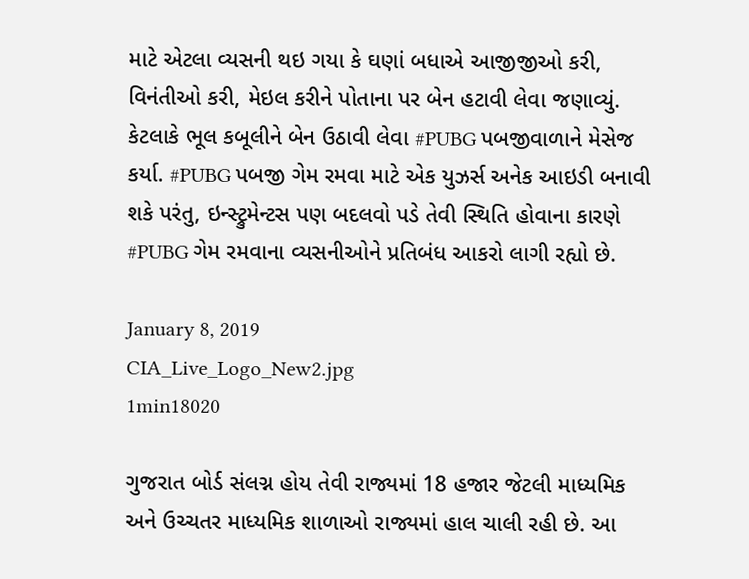માટે એટલા વ્યસની થઇ ગયા કે ઘણાં બધાએ આજીજીઓ કરી, વિનંતીઓ કરી, મેઇલ કરીને પોતાના પર બેન હટાવી લેવા જણાવ્યું. કેટલાકે ભૂલ કબૂલીને બેન ઉઠાવી લેવા #PUBG પબજીવાળાને મેસેજ કર્યા. #PUBG પબજી ગેમ રમવા માટે એક યુઝર્સ અનેક આઇડી બનાવી શકે પરંતુ, ઇન્સ્ટ્રુમેન્ટસ પણ બદલવો પડે તેવી સ્થિતિ હોવાના કારણે #PUBG ગેમ રમવાના વ્યસનીઓને પ્રતિબંધ આકરો લાગી રહ્યો છે.

January 8, 2019
CIA_Live_Logo_New2.jpg
1min18020

ગુજરાત બોર્ડ સંલગ્ન હોય તેવી રાજ્યમાં 18 હજાર જેટલી માધ્યમિક અને ઉચ્ચતર માધ્યમિક શાળાઓ રાજ્યમાં હાલ ચાલી રહી છે. આ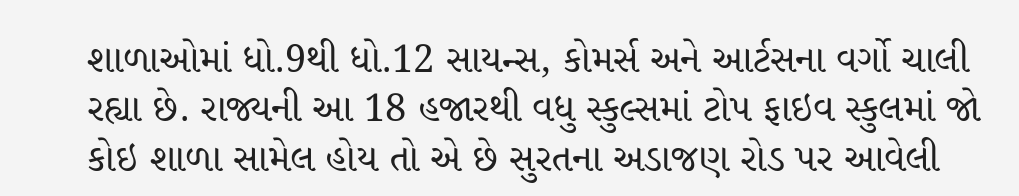શાળાઓમાં ધો.9થી ધો.12 સાયન્સ, કોમર્સ અને આર્ટસના વર્ગો ચાલી રહ્યા છે. રાજ્યની આ 18 હજારથી વધુ સ્કુલ્સમાં ટોપ ફાઇવ સ્કુલમાં જો કોઇ શાળા સામેલ હોય તો એ છે સુરતના અડાજણ રોડ પર આવેલી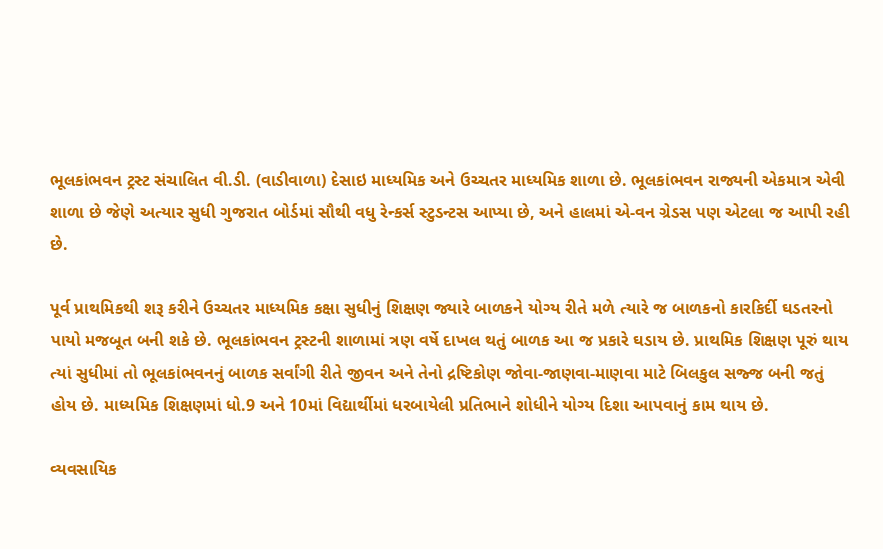ભૂલકાંભવન ટ્રસ્ટ સંચાલિત વી.ડી. (વાડીવાળા) દેસાઇ માધ્યમિક અને ઉચ્ચતર માધ્યમિક શાળા છે. ભૂલકાંભવન રાજ્યની એકમાત્ર એવી શાળા છે જેણે અત્યાર સુધી ગુજરાત બોર્ડમાં સૌથી વધુ રેન્કર્સ સ્ટુડન્ટસ આપ્યા છે, અને હાલમાં એ-વન ગ્રેડસ પણ એટલા જ આપી રહી છે.

પૂર્વ પ્રાથમિકથી શરૂ કરીને ઉચ્ચતર માધ્યમિક કક્ષા સુધીનું શિક્ષણ જ્યારે બાળકને યોગ્ય રીતે મળે ત્યારે જ બાળકનો કારકિર્દી ઘડતરનો પાયો મજબૂત બની શકે છે. ભૂલકાંભવન ટ્રસ્ટની શાળામાં ત્રણ વર્ષે દાખલ થતું બાળક આ જ પ્રકારે ઘડાય છે. પ્રાથમિક શિક્ષણ પૂરું થાય ત્યાં સુધીમાં તો ભૂલકાંભવનનું બાળક સર્વાંગી રીતે જીવન અને તેનો દ્રષ્ટિકોણ જોવા-જાણવા-માણવા માટે બિલકુલ સજ્જ બની જતું હોય છે. માધ્યમિક શિક્ષણમાં ધો.9 અને 10માં વિદ્યાર્થીમાં ધરબાયેલી પ્રતિભાને શોધીને યોગ્ય દિશા આપવાનું કામ થાય છે.

વ્યવસાયિક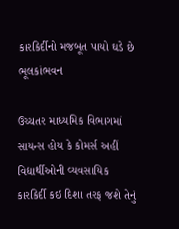કારકિર્દીનો મજબૂત પાયો ઘડે છે ભૂલકાંભવન

ઉચ્ચતર માધ્યમિક વિભાગમાં સાયન્સ હોય કે કોમર્સ અહીં વિદ્યાર્થીઓની વ્યવસાયિક કારકિર્દી કઇ દિશા તરફ જશે તેનું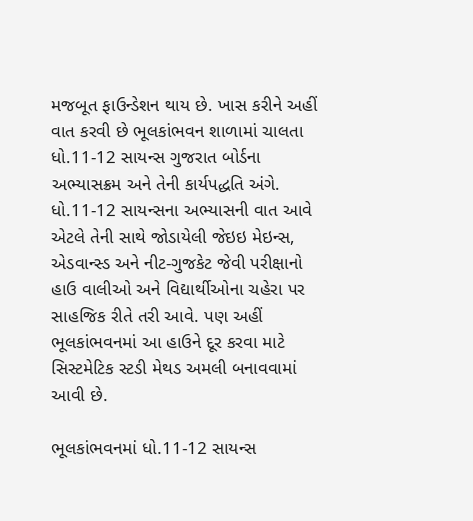મજબૂત ફાઉન્ડેશન થાય છે. ખાસ કરીને અહીં વાત કરવી છે ભૂલકાંભવન શાળામાં ચાલતા ધો.11-12 સાયન્સ ગુજરાત બોર્ડના અભ્યાસક્રમ અને તેની કાર્યપદ્ધતિ અંગે. ધો.11-12 સાયન્સના અભ્યાસની વાત આવે એટલે તેની સાથે જોડાયેલી જેઇઇ મેઇન્સ, એડવાન્સ્ડ અને નીટ-ગુજકેટ જેવી પરીક્ષાનો હાઉ વાલીઓ અને વિદ્યાર્થીઓના ચહેરા પર સાહજિક રીતે તરી આવે. પણ અહીં ભૂલકાંભવનમાં આ હાઉને દૂર કરવા માટે સિસ્ટમેટિક સ્ટડી મેથડ અમલી બનાવવામાં આવી છે.

ભૂલકાંભવનમાં ધો.11-12 સાયન્સ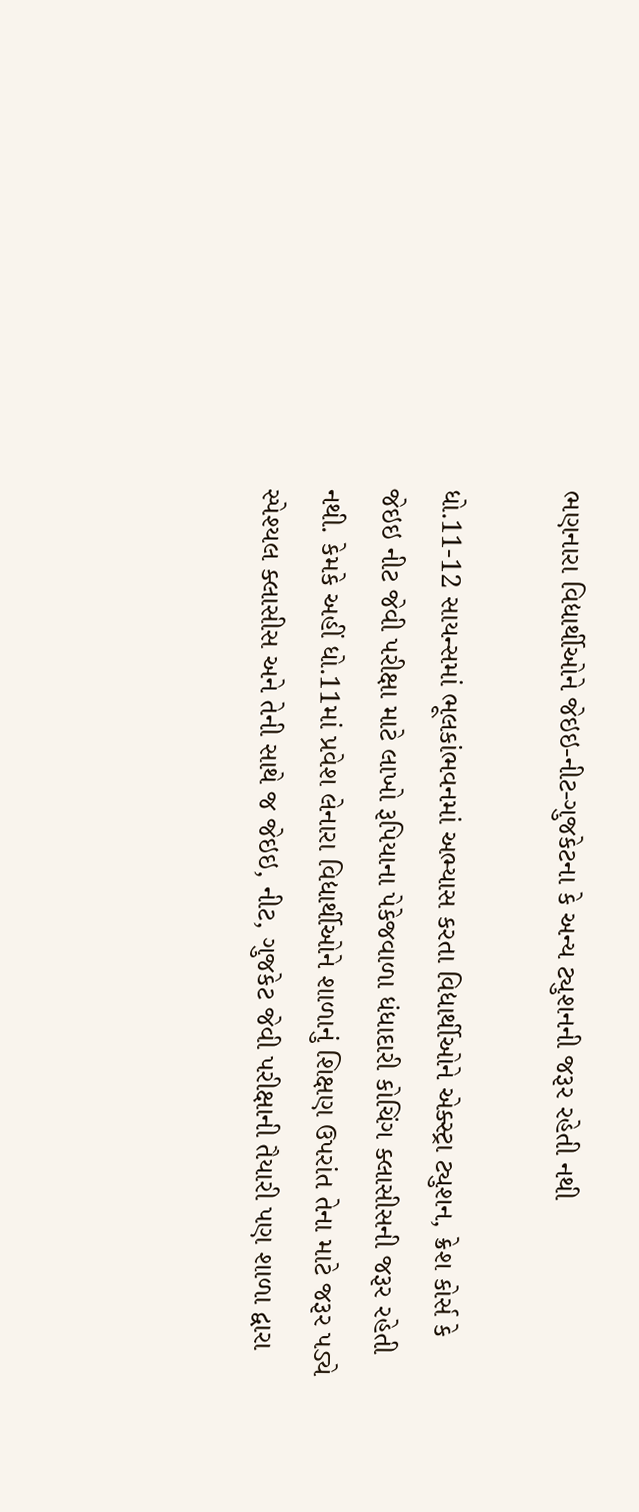ભણનારા વિદ્યાર્થીઓને જેઇઇ-નીટ-ગુજકેટના કે અન્ય ટ્યુશનની જરૂર રહેતી નથી

ધો.11-12 સાયન્સમાં ભૂલકાંભવનમાં અભ્યાસ કરતા વિદ્યાર્થીઓને એક્સ્ટ્રા ટ્યુશન, ક્રેશ કોર્સ કે જેઇઇ નીટ જેવી પરીક્ષા માટે લાખો રૂપિયાના પેકેજવાળા ધંધાદારી કોચિંગ ક્લાસીસની જરૂર રહેતી નથી. કેમકે અહીં ધો.11માં પ્રવેશ લેનારા વિદ્યાર્થીઓને શાળાનું શિક્ષણ ઉપરાંત તેના માટે જરૂર પડ્યે સ્પેશ્યલ ક્લાસીસ અને તેની સાથે જ જેઇઇ, નીટ, ગુજકેટ જેવી પરીક્ષાની તૈયારી પણ શાળા દ્વારા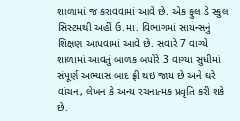શાળામાં જ કરાવવામાં આવે છે. એક ફુલ ડે સ્કુલ સિસ્ટમથી અહીં ઉ.મા. વિભાગમાં સાયન્સનું શિક્ષણ આપવામાં આવે છે. સવારે 7 વાગ્યે શાળામાં આવતું બાળક બપોરે 3 વાગ્યા સુધીમાં સંપૂર્ણ અભ્યાસ બાદ ફ્રી થઇ જાય છે અને ઘરે વાંચન, લેખન કે અન્ય રચનાત્મક પ્રવૃતિ કરી શકે છે.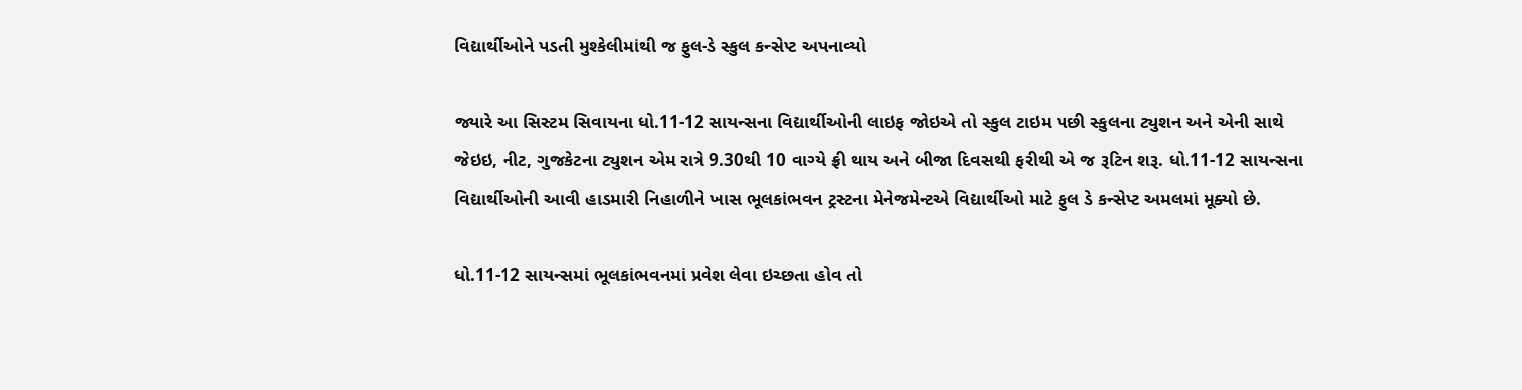વિદ્યાર્થીઓને પડતી મુશ્કેલીમાંથી જ ફુલ-ડે સ્કુલ કન્સેપ્ટ અપનાવ્યો

જ્યારે આ સિસ્ટમ સિવાયના ધો.11-12 સાયન્સના વિદ્યાર્થીઓની લાઇફ જોઇએ તો સ્કુલ ટાઇમ પછી સ્કુલના ટ્યુશન અને એની સાથે જેઇઇ, નીટ, ગુજકેટના ટ્યુશન એમ રાત્રે 9.30થી 10 વાગ્યે ફ્રી થાય અને બીજા દિવસથી ફરીથી એ જ રૂટિન શરૂ. ધો.11-12 સાયન્સના વિદ્યાર્થીઓની આવી હાડમારી નિહાળીને ખાસ ભૂલકાંભવન ટ્રસ્ટના મેનેજમેન્ટએ વિદ્યાર્થીઓ માટે ફુલ ડે કન્સેપ્ટ અમલમાં મૂક્યો છે.

ધો.11-12 સાયન્સમાં ભૂલકાંભવનમાં પ્રવેશ લેવા ઇચ્છતા હોવ તો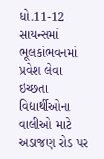ધો.11-12 સાયન્સમાં ભૂલકાંભવનમાં પ્રવેશ લેવા ઇચ્છતા વિદ્યાર્થીઓના વાલીઓ માટે અડાજણ રોડ પર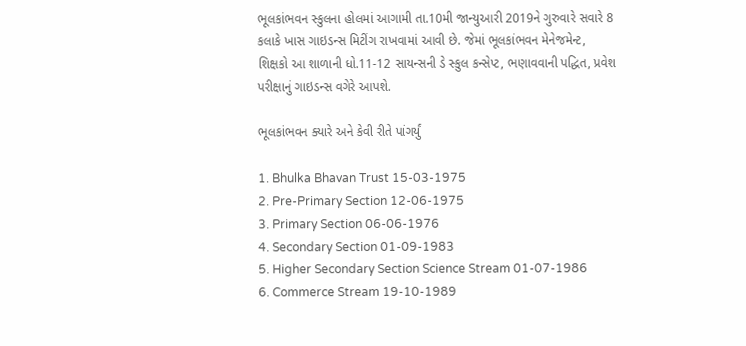ભૂલકાંભવન સ્કુલના હોલમાં આગામી તા.10મી જાન્યુઆરી 2019ને ગુરુવારે સવારે 8 કલાકે ખાસ ગાઇડન્સ મિટીંગ રાખવામાં આવી છે. જેમાં ભૂલકાંભવન મેનેજમેન્ટ, શિક્ષકો આ શાળાની ધો.11-12 સાયન્સની ડે સ્કુલ કન્સેપ્ટ, ભણાવવાની પદ્ધિત, પ્રવેશ પરીક્ષાનું ગાઇડન્સ વગેરે આપશે.

ભૂલકાંભવન ક્યારે અને કેવી રીતે પાંગર્યું

1. Bhulka Bhavan Trust 15-03-1975
2. Pre-Primary Section 12-06-1975
3. Primary Section 06-06-1976
4. Secondary Section 01-09-1983
5. Higher Secondary Section Science Stream 01-07-1986
6. Commerce Stream 19-10-1989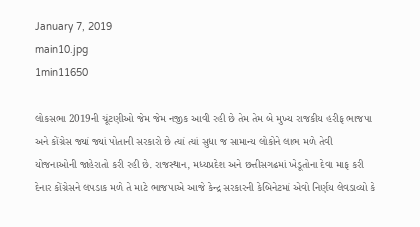January 7, 2019
main10.jpg
1min11650

લોકસભા 2019ની ચૂંટણીઓ જેમ જેમ નજીક આવી રહી છે તેમ તેમ બે મુખ્ય રાજકીય હરીફ ભાજપા અને કોંગ્રેસ જ્યાં જ્યાં પોતાની સરકારો છે ત્યાં ત્યાં સુધા જ સામાન્ય લોકોને લાભ મળે તેવી યોજનાઓની જાહેરાતો કરી રહી છે. રાજસ્થાન, મધ્યપ્રદેશ અને છત્તીસગઢમાં ખેડૂતોના દેવા માફ કરી દેનાર કોંગ્રેસને લપડાક મળે તે માટે ભાજપાએ આજે કેન્દ્ર સરકારની કેબિનેટમાં એવો નિર્ણય લેવડાવ્યો કે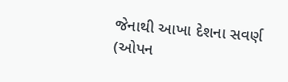જેનાથી આખા દેશના સવર્ણ (ઓપન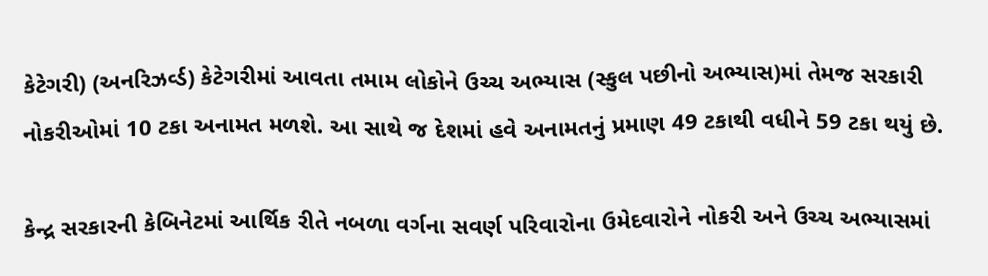કેટેગરી) (અનરિઝર્વ્ડ) કેટેગરીમાં આવતા તમામ લોકોને ઉચ્ચ અભ્યાસ (સ્કુલ પછીનો અભ્યાસ)માં તેમજ સરકારી નોકરીઓમાં 10 ટકા અનામત મળશે. આ સાથે જ દેશમાં હવે અનામતનું પ્રમાણ 49 ટકાથી વધીને 59 ટકા થયું છે.

કેન્દ્ર સરકારની કેબિનેટમાં આર્થિક રીતે નબળા વર્ગના સવર્ણ પરિવારોના ઉમેદવારોને નોકરી અને ઉચ્ચ અભ્યાસમાં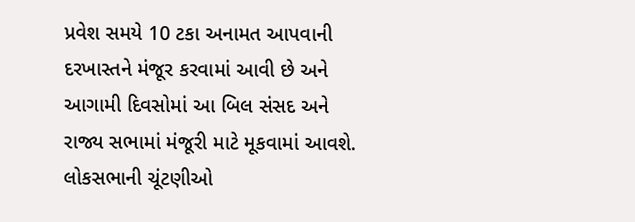પ્રવેશ સમયે 10 ટકા અનામત આપવાની દરખાસ્તને મંજૂર કરવામાં આવી છે અને આગામી દિવસોમાં આ બિલ સંસદ અને રાજ્ય સભામાં મંજૂરી માટે મૂકવામાં આવશે. લોકસભાની ચૂંટણીઓ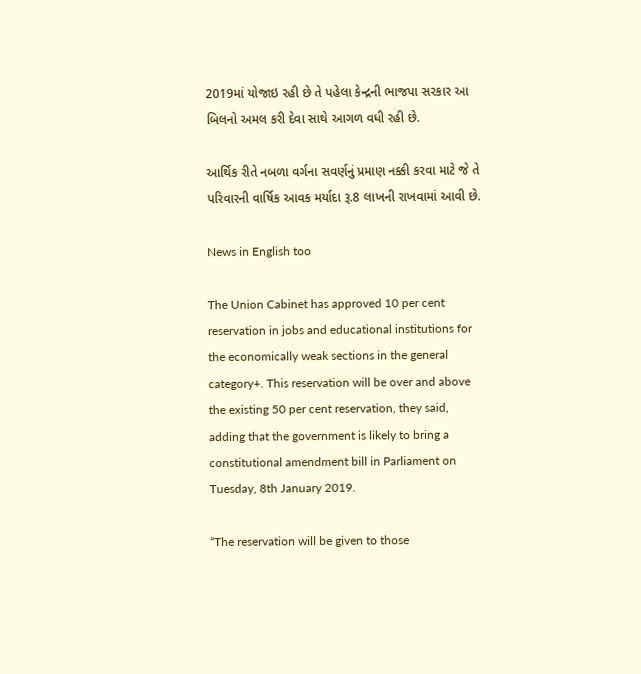2019માં યોજાઇ રહી છે તે પહેલા કેન્દ્રની ભાજપા સરકાર આ બિલનો અમલ કરી દેવા સાથે આગળ વધી રહી છે.

આર્થિક રીતે નબળા વર્ગના સવર્ણનું પ્રમાણ નક્કી કરવા માટે જે તે પરિવારની વાર્ષિક આવક મર્યાદા રૂ.8 લાખની રાખવામાં આવી છે.

News in English too

The Union Cabinet has approved 10 per cent reservation in jobs and educational institutions for the economically weak sections in the general category+. This reservation will be over and above the existing 50 per cent reservation, they said, adding that the government is likely to bring a constitutional amendment bill in Parliament on Tuesday, 8th January 2019.

“The reservation will be given to those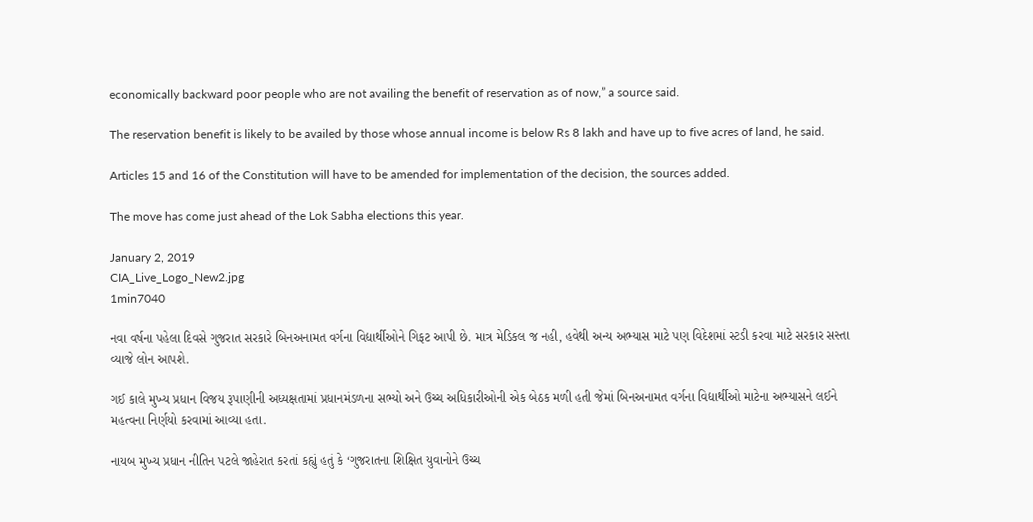economically backward poor people who are not availing the benefit of reservation as of now,” a source said.

The reservation benefit is likely to be availed by those whose annual income is below Rs 8 lakh and have up to five acres of land, he said.

Articles 15 and 16 of the Constitution will have to be amended for implementation of the decision, the sources added.

The move has come just ahead of the Lok Sabha elections this year.

January 2, 2019
CIA_Live_Logo_New2.jpg
1min7040

નવા વર્ષના પહેલા દિવસે ગુજરાત સરકારે બિનઅનામત વર્ગના વિદ્યાર્થીઓને ગિફટ આપી છે. માત્ર મેડિકલ જ નહી, હવેથી અન્ય અભ્યાસ માટે પણ વિદેશમાં સ્ટડી કરવા માટે સરકાર સસ્તા વ્યાજે લોન આપશે.

ગઈ કાલે મુખ્ય પ્રધાન વિજય રૂપાણીની અધ્યક્ષતામાં પ્રધાનમંડળના સભ્યો અને ઉચ્ચ અધિકારીઓની એક બેઠક મળી હતી જેમાં બિનઅનામત વર્ગના વિદ્યાર્થીઓ માટેના અભ્યાસને લઈને મહત્વના નિર્ણયો કરવામાં આવ્યા હતા.

નાયબ મુખ્ય પ્રધાન નીતિન પટલે જાહેરાત કરતાં કહ્યું હતું કે ‘ગુજરાતના શિક્ષિત યુવાનોને ઉચ્ચ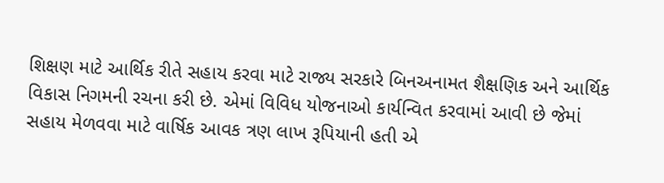શિક્ષણ માટે આર્થિક રીતે સહાય કરવા માટે રાજ્ય સરકારે બિનઅનામત શૈક્ષણિક અને આર્થિક વિકાસ નિગમની રચના કરી છે. એમાં વિવિધ યોજનાઓ કાર્યન્વિત કરવામાં આવી છે જેમાં સહાય મેળવવા માટે વાર્ષિક આવક ત્રણ લાખ રૂપિયાની હતી એ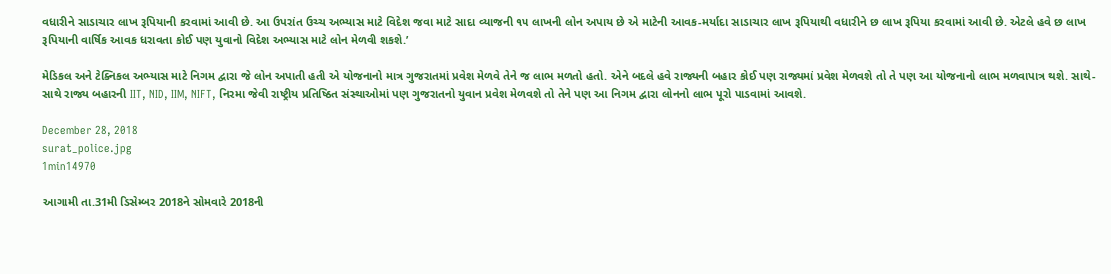વધારીને સાડાચાર લાખ રૂપિયાની કરવામાં આવી છે. આ ઉપરાંત ઉચ્ચ અભ્યાસ માટે વિદેશ જવા માટે સાદા વ્યાજની ૧૫ લાખની લોન અપાય છે એ માટેની આવક-મર્યાદા સાડાચાર લાખ રૂપિયાથી વધારીને છ લાખ રૂપિયા કરવામાં આવી છે. એટલે હવે છ લાખ રૂપિયાની વાર્ષિક આવક ધરાવતા કોઈ પણ યુવાનો વિદેશ અભ્યાસ માટે લોન મેળવી શકશે.’

મેડિકલ અને ટેક્નિકલ અભ્યાસ માટે નિગમ દ્વારા જે લોન અપાતી હતી એ યોજનાનો માત્ર ગુજરાતમાં પ્રવેશ મેળવે તેને જ લાભ મળતો હતો. એને બદલે હવે રાજ્યની બહાર કોઈ પણ રાજ્યમાં પ્રવેશ મેળવશે તો તે પણ આ યોજનાનો લાભ મળવાપાત્ર થશે. સાથે-સાથે રાજ્ય બહારની IIT, NID, IIM, NIFT, નિરમા જેવી રાષ્ટ્રીય પ્રતિષ્ઠિત સંસ્થાઓમાં પણ ગુજરાતનો યુવાન પ્રવેશ મેળવશે તો તેને પણ આ નિગમ દ્વારા લોનનો લાભ પૂરો પાડવામાં આવશે.

December 28, 2018
surat_police.jpg
1min14970

આગામી તા.31મી ડિસેમ્બર 2018ને સોમવારે 2018ની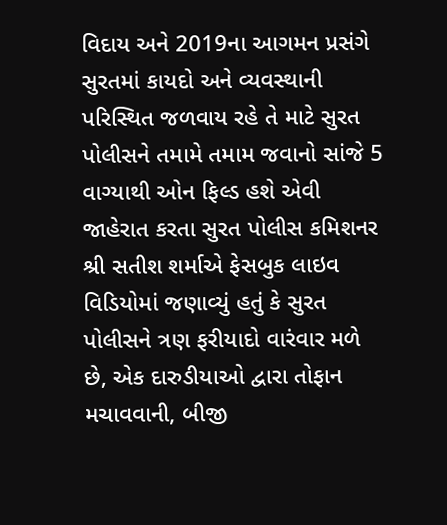વિદાય અને 2019ના આગમન પ્રસંગે સુરતમાં કાયદો અને વ્યવસ્થાની પરિસ્થિત જળવાય રહે તે માટે સુરત પોલીસને તમામે તમામ જવાનો સાંજે 5 વાગ્યાથી ઓન ફિલ્ડ હશે એવી જાહેરાત કરતા સુરત પોલીસ કમિશનર શ્રી સતીશ શર્માએ ફેસબુક લાઇવ વિડિયોમાં જણાવ્યું હતું કે સુરત પોલીસને ત્રણ ફરીયાદો વારંવાર મળે છે, એક દારુડીયાઓ દ્વારા તોફાન મચાવવાની, બીજી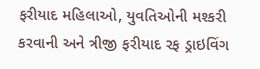ફરીયાદ મહિલાઓ, યુવતિઓની મશ્કરી કરવાની અને ત્રીજી ફરીયાદ રફ ડ્રાઇવિંગ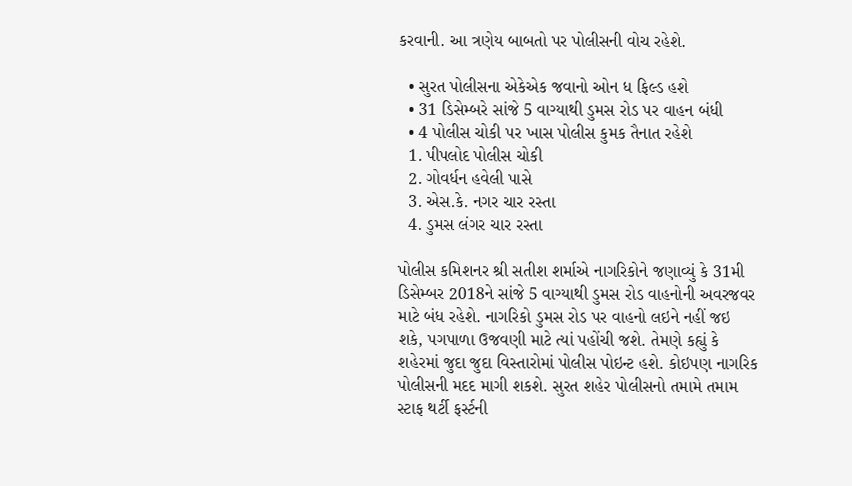કરવાની. આ ત્રણેય બાબતો પર પોલીસની વોચ રહેશે.

  • સુરત પોલીસના એકેએક જવાનો ઓન ધ ફિલ્ડ હશે
  • 31 ડિસેમ્બરે સાંજે 5 વાગ્યાથી ડુમસ રોડ પર વાહન બંધી
  • 4 પોલીસ ચોકી પર ખાસ પોલીસ કુમક તૈનાત રહેશે
  1. પીપલોદ પોલીસ ચોકી
  2. ગોવર્ધન હવેલી પાસે
  3. એસ.કે. નગર ચાર રસ્તા
  4. ડુમસ લંગર ચાર રસ્તા

પોલીસ કમિશનર શ્રી સતીશ શર્માએ નાગરિકોને જણાવ્યું કે 31મી ડિસેમ્બર 2018ને સાંજે 5 વાગ્યાથી ડુમસ રોડ વાહનોની અવરજવર માટે બંધ રહેશે. નાગરિકો ડુમસ રોડ પર વાહનો લઇને નહીં જઇ શકે, પગપાળા ઉજવણી માટે ત્યાં પહોંચી જશે. તેમણે કહ્યું કે શહેરમાં જુદા જુદા વિસ્તારોમાં પોલીસ પોઇન્ટ હશે. કોઇપણ નાગરિક પોલીસની મદદ માગી શકશે. સુરત શહેર પોલીસનો તમામે તમામ સ્ટાફ થર્ટી ફર્સ્ટની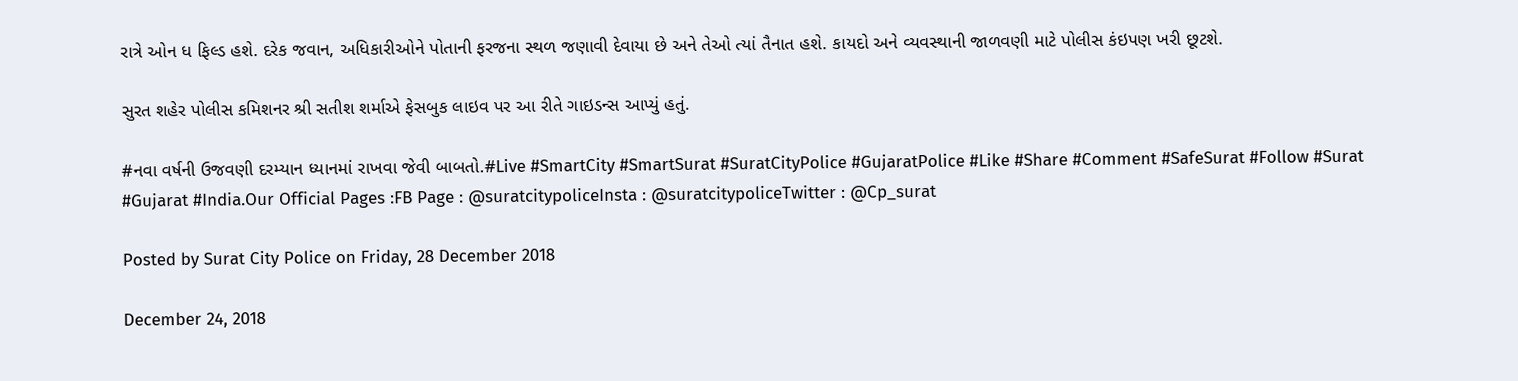રાત્રે ઓન ધ ફિલ્ડ હશે. દરેક જવાન, અધિકારીઓને પોતાની ફરજના સ્થળ જણાવી દેવાયા છે અને તેઓ ત્યાં તૈનાત હશે. કાયદો અને વ્યવસ્થાની જાળવણી માટે પોલીસ કંઇપણ ખરી છૂટશે.

સુરત શહેર પોલીસ કમિશનર શ્રી સતીશ શર્માએ ફેસબુક લાઇવ પર આ રીતે ગાઇડન્સ આપ્યું હતું.

#નવા વર્ષની ઉજવણી દરમ્યાન ધ્યાનમાં રાખવા જેવી બાબતો.#Live #SmartCity #SmartSurat #SuratCityPolice #GujaratPolice #Like #Share #Comment #SafeSurat #Follow #Surat #Gujarat #India.Our Official Pages :FB Page : @suratcitypoliceInsta : @suratcitypoliceTwitter : @Cp_surat

Posted by Surat City Police on Friday, 28 December 2018

December 24, 2018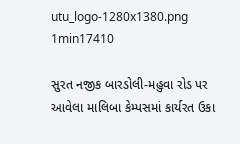utu_logo-1280x1380.png
1min17410

સુરત નજીક બારડોલી-મહુવા રોડ પર આવેલા માલિબા કેમ્પસમાં કાર્યરત ઉકા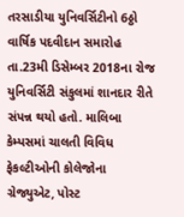તરસાડીયા યુનિવર્સિટીનો 6ઠ્ઠો વાર્ષિક પદવીદાન સમારોહ તા.23મી ડિસેમ્બર 2018ના રોજ યુનિવર્સિટી સંકુલમાં શાનદાર રીતે સંપન્ન થયો હતો. માલિબા કેમ્પસમાં ચાલતી વિવિધ ફેકલ્ટીઓની કોલેજોના ગ્રેજ્યુએટ, પોસ્ટ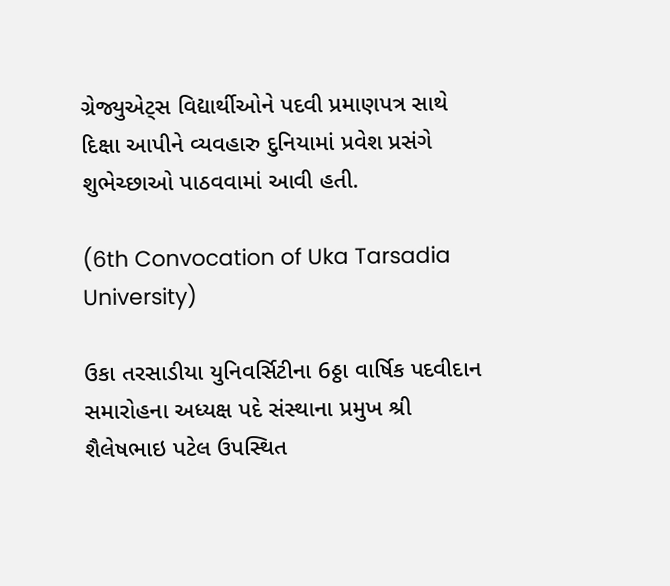ગ્રેજ્યુએટ્સ વિદ્યાર્થીઓને પદવી પ્રમાણપત્ર સાથે દિક્ષા આપીને વ્યવહારુ દુનિયામાં પ્રવેશ પ્રસંગે શુભેચ્છાઓ પાઠવવામાં આવી હતી.

(6th Convocation of Uka Tarsadia University)

ઉકા તરસાડીયા યુનિવર્સિટીના 6ઠ્ઠા વાર્ષિક પદવીદાન સમારોહના અધ્યક્ષ પદે સંસ્થાના પ્રમુખ શ્રી શૈલેષભાઇ પટેલ ઉપસ્થિત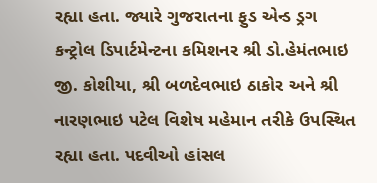રહ્યા હતા. જ્યારે ગુજરાતના ફુડ એન્ડ ડ્રગ કન્ટ્રોલ ડિપાર્ટમેન્ટના કમિશનર શ્રી ડો.હેમંતભાઇ જી. કોશીયા, શ્રી બળદેવભાઇ ઠાકોર અને શ્રી નારણભાઇ પટેલ વિશેષ મહેમાન તરીકે ઉપસ્થિત રહ્યા હતા. પદવીઓ હાંસલ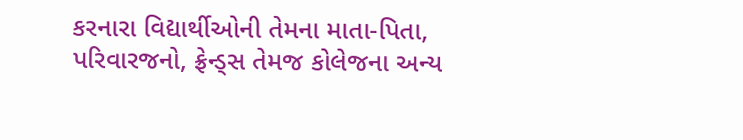કરનારા વિદ્યાર્થીઓની તેમના માતા-પિતા, પરિવારજનો, ફ્રેન્ડ્સ તેમજ કોલેજના અન્ય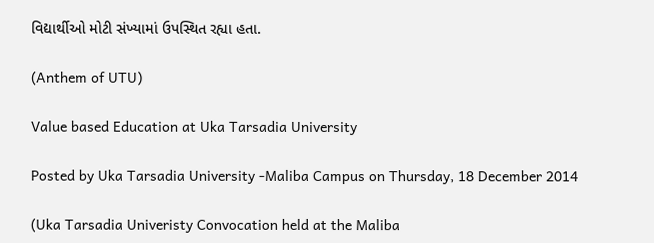વિદ્યાર્થીઓ મોટી સંખ્યામાં ઉપસ્થિત રહ્યા હતા.

(Anthem of UTU)

Value based Education at Uka Tarsadia University

Posted by Uka Tarsadia University -Maliba Campus on Thursday, 18 December 2014

(Uka Tarsadia Univeristy Convocation held at the Maliba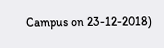Campus on 23-12-2018)